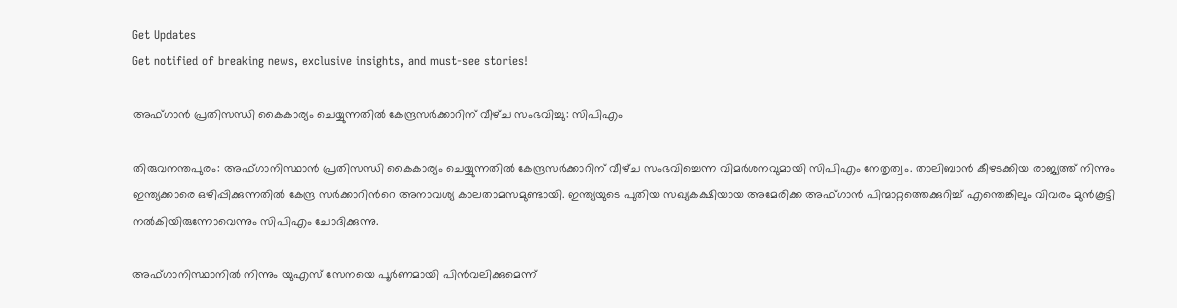Get Updates
Get notified of breaking news, exclusive insights, and must-see stories!

അഫ്ഗാന്‍ പ്രതിസന്ധി കൈകാര്യം ചെയ്യുന്നതില്‍ കേന്ദ്രസർക്കാറിന് വീഴ്‌ച സംഭവിച്ചു: സിപിഎം

തിരുവനന്തപുരം: അഫ്‌ഗാനിസ്ഥാൻ പ്രതിസന്ധി കൈകാര്യം ചെയ്യുന്നതിൽ കേന്ദ്രസർക്കാറിന് വീഴ്‌ച സംഭവിച്ചെന്ന വിമര്‍ശനവുമായി സിപിഎം നേതൃത്വം. താലിബാന്‍ കീഴടക്കിയ രാജ്യത്ത് നിന്നും ഇന്ത്യക്കാരെ ഒഴിപ്പിക്കുന്നതിൽ കേന്ദ്ര സര്‍ക്കാറിന്‍റെ അനാവശ്യ കാലതാമസമുണ്ടായി. ഇന്ത്യയുടെ പുതിയ സഖ്യകക്ഷിയായ അമേരിക്ക അഫ്‌ഗാന്‍ പിന്മാറ്റത്തെക്കുറിച്ച്‌ എന്തെങ്കിലും വിവരം മുൻകൂട്ടി നൽകിയിരുന്നോവെന്നും സിപിഎം ചോദിക്കുന്നു.

അഫ്ഗാനിസ്ഥാനില്‍ നിന്നും യുഎസ് സേനയെ പൂർണമായി പിൻവലിക്കുമെന്ന്‌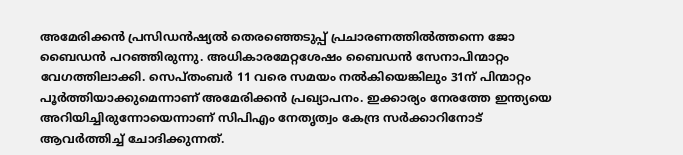അമേരിക്കന്‍ പ്രസിഡന്‍ഷ്യല്‍ തെരഞ്ഞെടുപ്പ്‌ പ്രചാരണത്തിൽത്തന്നെ ജോ ബൈഡൻ പറഞ്ഞിരുന്നു. അധികാരമേറ്റശേഷം ബൈഡൻ സേനാപിന്മാറ്റം വേഗത്തിലാക്കി. സെപ്‌തംബർ 11 വരെ സമയം നൽകിയെങ്കിലും 31ന്‌ പിന്മാറ്റം പൂർത്തിയാക്കുമെന്നാണ് അമേരിക്കൻ പ്രഖ്യാപനം. ഇക്കാര്യം നേരത്തേ ഇന്ത്യയെ അറിയിച്ചിരുന്നോയെന്നാണ് സിപിഎം നേതൃത്വം കേന്ദ്ര സര്‍ക്കാറിനോട് ആവര്‍ത്തിച്ച് ചോദിക്കുന്നത്.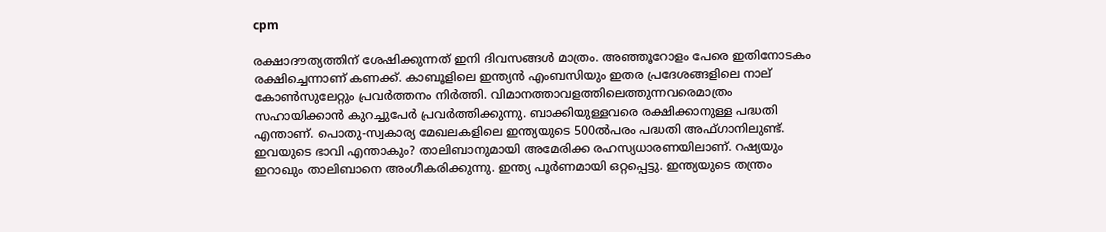cpm

രക്ഷാദൗത്യത്തിന്‌ ശേഷിക്കുന്നത് ഇനി ദിവസങ്ങള്‍ മാത്രം. അഞ്ഞൂറോളം പേരെ ഇതിനോടകം രക്ഷിച്ചെന്നാണ്‌ കണക്ക്‌. കാബൂളിലെ ഇന്ത്യൻ എംബസിയും ഇതര പ്രദേശങ്ങളിലെ നാല്‌ കോൺസുലേറ്റും പ്രവർത്തനം നിർത്തി. വിമാനത്താവളത്തിലെത്തുന്നവരെമാത്രം സഹായിക്കാൻ കുറച്ചുപേർ പ്രവർത്തിക്കുന്നു. ബാക്കിയുള്ളവരെ രക്ഷിക്കാനുള്ള പദ്ധതി എന്താണ്. പൊതു-സ്വകാര്യ മേഖലകളിലെ ഇന്ത്യയുടെ 500ൽപരം പദ്ധതി അഫ്‌ഗാനിലുണ്ട്‌. ഇവയുടെ ഭാവി എന്താകും? താലിബാനുമായി അമേരിക്ക രഹസ്യധാരണയിലാണ്‌. റഷ്യയും ഇറാഖും താലിബാനെ അംഗീകരിക്കുന്നു. ഇന്ത്യ പൂർണമായി ഒറ്റപ്പെട്ടു. ഇന്ത്യയുടെ തന്ത്രം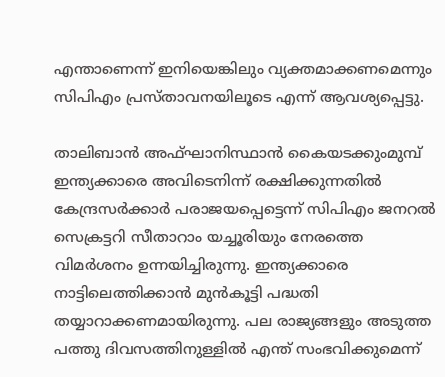എന്താണെന്ന് ഇനിയെങ്കിലും വ്യക്തമാക്കണമെന്നും സിപിഎം പ്രസ്താവനയിലൂടെ എന്ന് ആവശ്യപ്പെട്ടു.

താലിബാൻ അഫ്‌ഘാനിസ്ഥാൻ കൈയടക്കുംമുമ്പ്‌ ഇന്ത്യക്കാരെ അവിടെനിന്ന്‌ രക്ഷിക്കുന്നതിൽ കേന്ദ്രസർക്കാർ പരാജയപ്പെട്ടെന്ന് സിപിഎം ജനറല്‍ സെക്രട്ടറി സീതാറാം യച്ചൂരിയും നേരത്തെ വിമര്‍ശനം ഉന്നയിച്ചിരുന്നു. ഇന്ത്യക്കാരെ നാട്ടിലെത്തിക്കാൻ മുൻകൂട്ടി പദ്ധതി തയ്യാറാക്കണമായിരുന്നു. പല രാജ്യങ്ങളും അടുത്ത പത്തു ദിവസത്തിനുള്ളിൽ എന്ത്‌ സംഭവിക്കുമെന്ന്‌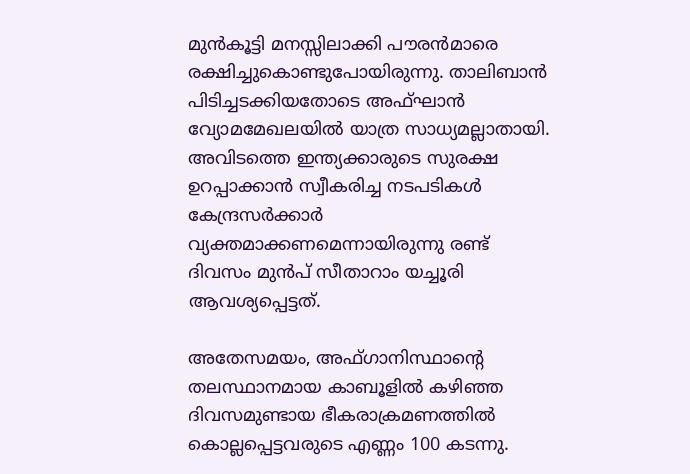മുൻകൂട്ടി മനസ്സിലാക്കി പൗരൻമാരെ രക്ഷിച്ചുകൊണ്ടുപോയിരുന്നു. താലിബാൻ പിടിച്ചടക്കിയതോടെ അഫ്‌ഘാൻ വ്യോമമേഖലയിൽ യാത്ര സാധ്യമല്ലാതായി. അവിടത്തെ ഇന്ത്യക്കാരുടെ സുരക്ഷ ഉറപ്പാക്കാൻ സ്വീകരിച്ച നടപടികൾ കേന്ദ്രസർക്കാർ വ്യക്തമാക്കണമെന്നായിരുന്നു രണ്ട് ദിവസം മുന്‍പ് സീതാറാം യച്ചൂരി ആവശ്യപ്പെട്ടത്.

അതേസമയം, അഫ്ഗാനിസ്ഥാന്റെ തലസ്ഥാനമായ കാബൂളില്‍ കഴിഞ്ഞ ദിവസമുണ്ടായ ഭീകരാക്രമണത്തില്‍ കൊല്ലപ്പെട്ടവരുടെ എണ്ണം 100 കടന്നു.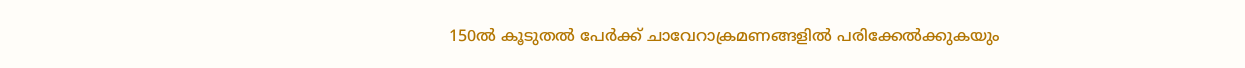150ല്‍ കൂടുതല്‍ പേര്‍ക്ക് ചാവേറാക്രമണങ്ങളില്‍ പരിക്കേല്‍ക്കുകയും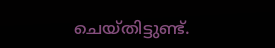ചെയ്തിട്ടുണ്ട്.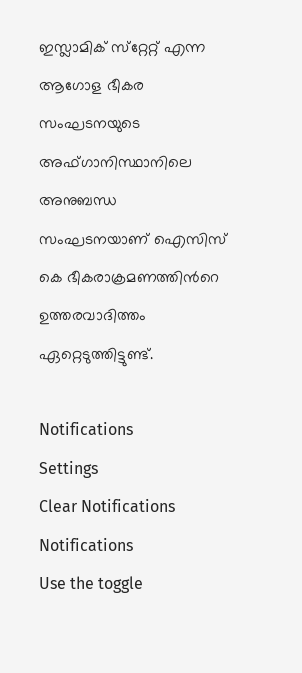ഇസ്ലാമിക് സ്‌റ്റേറ്റ് എന്ന ആഗോള ഭീകര സംഘടനയുടെ അഫ്ഗാനിസ്ഥാനിലെ അനുബന്ധ സംഘടനയാണ് ഐസിസ് കെ ഭീകരാക്രമണത്തിന്‍റെ ഉത്തരവാദിത്തം ഏറ്റെടുത്തിട്ടുണ്ട്.

Notifications
Settings
Clear Notifications
Notifications
Use the toggle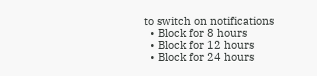to switch on notifications
  • Block for 8 hours
  • Block for 12 hours
  • Block for 24 hours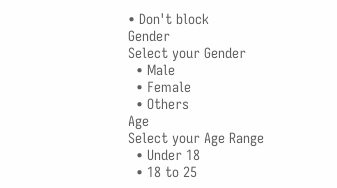• Don't block
Gender
Select your Gender
  • Male
  • Female
  • Others
Age
Select your Age Range
  • Under 18
  • 18 to 25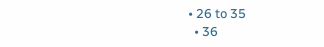• 26 to 35
  • 36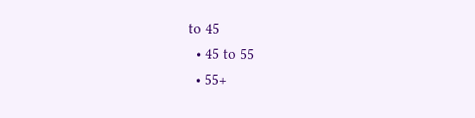to 45
  • 45 to 55
  • 55+